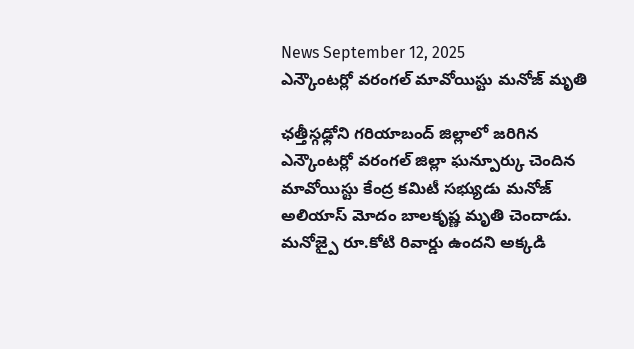News September 12, 2025
ఎన్కౌంటర్లో వరంగల్ మావోయిస్టు మనోజ్ మృతి

ఛత్తీస్గఢ్లోని గరియాబంద్ జిల్లాలో జరిగిన ఎన్కౌంటర్లో వరంగల్ జిల్లా ఘన్పూర్కు చెందిన మావోయిస్టు కేంద్ర కమిటీ సభ్యుడు మనోజ్ అలియాస్ మోదం బాలకృష్ణ మృతి చెందాడు. మనోజ్పై రూ.కోటి రివార్డు ఉందని అక్కడి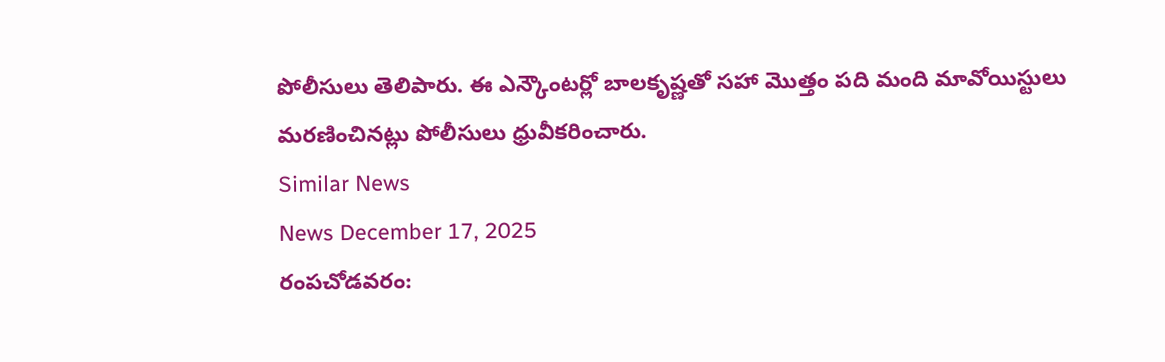పోలీసులు తెలిపారు. ఈ ఎన్కౌంటర్లో బాలకృష్ణతో సహా మొత్తం పది మంది మావోయిస్టులు మరణించినట్లు పోలీసులు ధ్రువీకరించారు.
Similar News
News December 17, 2025
రంపచోడవరం: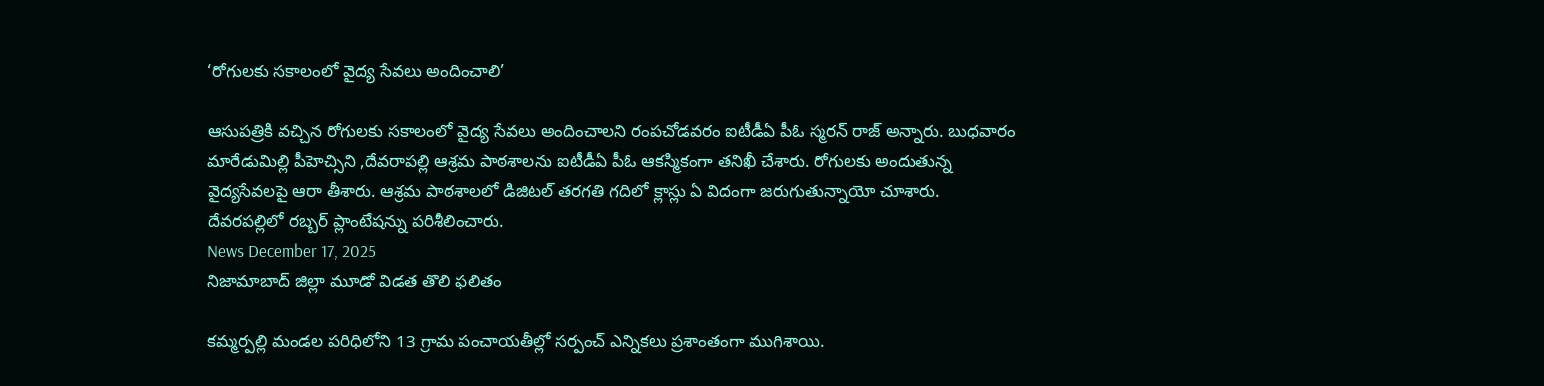‘రోగులకు సకాలంలో వైద్య సేవలు అందించాలి’

ఆసుపత్రికి వచ్చిన రోగులకు సకాలంలో వైద్య సేవలు అందించాలని రంపచోడవరం ఐటీడీఏ పీఓ స్మరన్ రాజ్ అన్నారు. బుధవారం మారేడుమిల్లి పీహెచ్సిని ,దేవరాపల్లి ఆశ్రమ పాఠశాలను ఐటీడీఏ పీఓ ఆకస్మికంగా తనిఖీ చేశారు. రోగులకు అందుతున్న వైద్యసేవలపై ఆరా తీశారు. ఆశ్రమ పాఠశాలలో డిజిటల్ తరగతి గదిలో క్లాస్లు ఏ విదంగా జరుగుతున్నాయో చూశారు.
దేవరపల్లిలో రబ్బర్ ప్లాంటేషన్ను పరిశీలించారు.
News December 17, 2025
నిజామాబాద్ జిల్లా మూడో విడత తొలి ఫలితం

కమ్మర్పల్లి మండల పరిధిలోని 13 గ్రామ పంచాయతీల్లో సర్పంచ్ ఎన్నికలు ప్రశాంతంగా ముగిశాయి.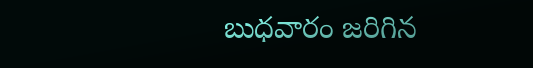బుధవారం జరిగిన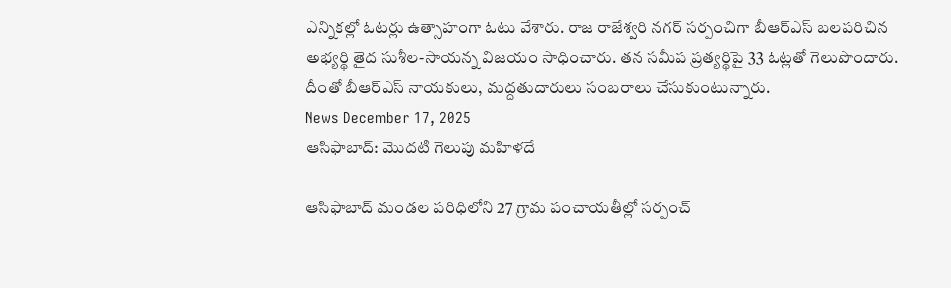ఎన్నికల్లో ఓటర్లు ఉత్సాహంగా ఓటు వేశారు. రాజ రాజేశ్వరి నగర్ సర్పంచిగా బీఆర్ఎస్ బలపరిచిన అభ్యర్థి తైద సుశీల-సాయన్న విజయం సాధించారు. తన సమీప ప్రత్యర్థిపై 33 ఓట్లతో గెలుపొందారు. దీంతో బీఆర్ఎస్ నాయకులు, మద్దతుదారులు సంబరాలు చేసుకుంటున్నారు.
News December 17, 2025
ఆసిఫాబాద్: మొదటి గెలుపు మహిళదే

ఆసిఫాబాద్ మండల పరిధిలోని 27 గ్రామ పంచాయతీల్లో సర్పంచ్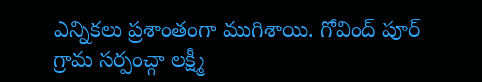ఎన్నికలు ప్రశాంతంగా ముగిశాయి. గోవింద్ పూర్ గ్రామ సర్పంచ్గా లక్ష్మీ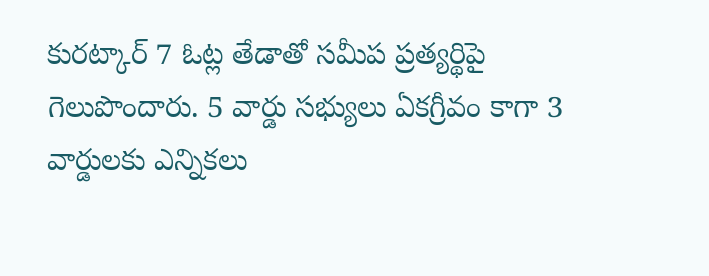కురట్కార్ 7 ఓట్ల తేడాతో సమీప ప్రత్యర్థిపై గెలుపొందారు. 5 వార్డు సభ్యులు ఏకగ్రీవం కాగా 3 వార్డులకు ఎన్నికలు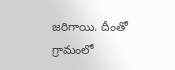జరిగాయి. దీంతో గ్రామంలో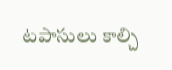టపాసులు కాల్చి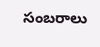సంబరాలు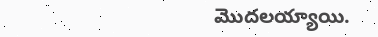మొదలయ్యాయి.